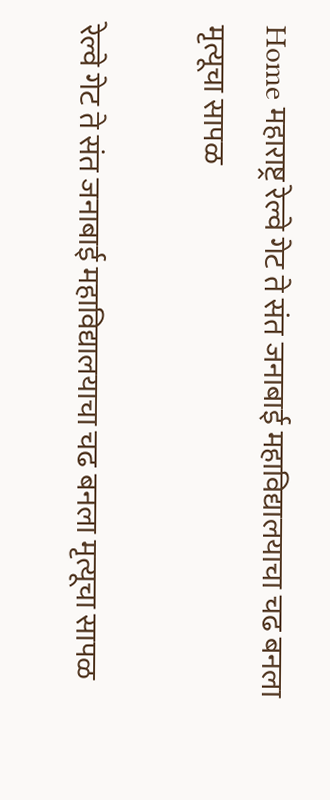Home महाराष्ट्र रेल्वे गेट ते संत जनाबाई महाविद्यालयाचा चढ बनला मृत्यूचा सापळ

रेल्वे गेट ते संत जनाबाई महाविद्यालयाचा चढ बनला मृत्यूचा सापळ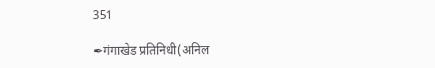351

✒गंगाखेड प्रतिनिधी(अनिल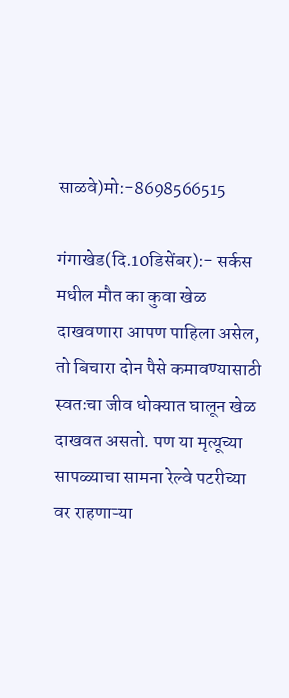साळवे)मो:-8698566515

गंगाखेड(दि.10डिसेंबर):- सर्कस मधील मौत का कुवा खेळ दाखवणारा आपण पाहिला असेल, तो बिचारा दोन पैसे कमावण्यासाठी स्वतःचा जीव धोक्यात घालून खेळ दाखवत असतो. पण या मृत्यूच्या सापळ्याचा सामना रेल्वे पटरीच्या वर राहणाऱ्या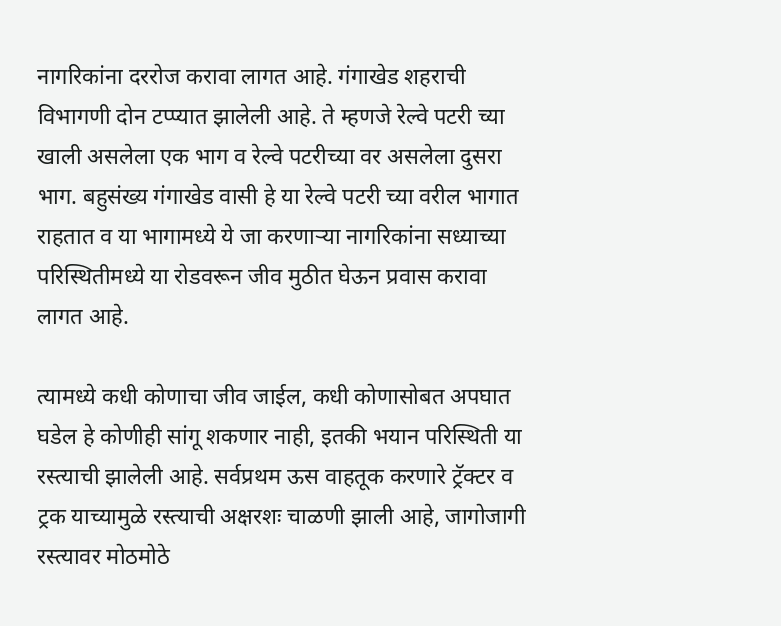नागरिकांना दररोज करावा लागत आहे. गंगाखेड शहराची विभागणी दोन टप्प्यात झालेली आहे. ते म्हणजे रेल्वे पटरी च्या खाली असलेला एक भाग व रेल्वे पटरीच्या वर असलेला दुसरा भाग. बहुसंख्य गंगाखेड वासी हे या रेल्वे पटरी च्या वरील भागात राहतात व या भागामध्ये ये जा करणाऱ्या नागरिकांना सध्याच्या परिस्थितीमध्ये या रोडवरून जीव मुठीत घेऊन प्रवास करावा लागत आहे.

त्यामध्ये कधी कोणाचा जीव जाईल, कधी कोणासोबत अपघात घडेल हे कोणीही सांगू शकणार नाही, इतकी भयान परिस्थिती या रस्त्याची झालेली आहे. सर्वप्रथम ऊस वाहतूक करणारे ट्रॅक्टर व ट्रक याच्यामुळे रस्त्याची अक्षरशः चाळणी झाली आहे, जागोजागी रस्त्यावर मोठमोठे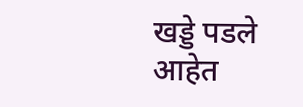खड्डे पडले आहेत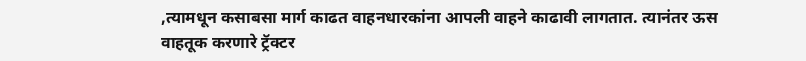,त्यामधून कसाबसा मार्ग काढत वाहनधारकांना आपली वाहने काढावी लागतात. त्यानंतर ऊस वाहतूक करणारे ट्रॅक्टर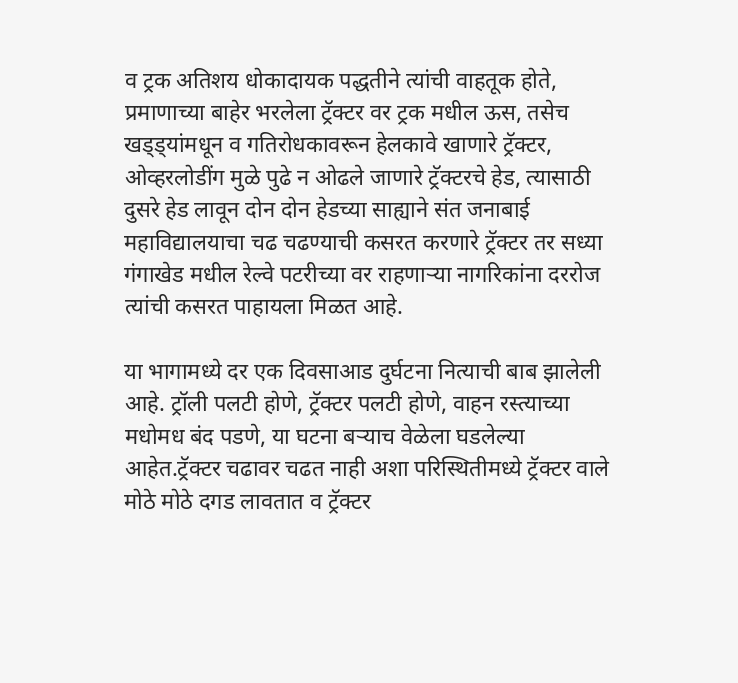व ट्रक अतिशय धोकादायक पद्धतीने त्यांची वाहतूक होते, प्रमाणाच्या बाहेर भरलेला ट्रॅक्टर वर ट्रक मधील ऊस, तसेच खड्ड्यांमधून व गतिरोधकावरून हेलकावे खाणारे ट्रॅक्टर, ओव्हरलोडींग मुळे पुढे न ओढले जाणारे ट्रॅक्टरचे हेड, त्यासाठी दुसरे हेड लावून दोन दोन हेडच्या साह्याने संत जनाबाई महाविद्यालयाचा चढ चढण्याची कसरत करणारे ट्रॅक्टर तर सध्या गंगाखेड मधील रेल्वे पटरीच्या वर राहणाऱ्या नागरिकांना दररोज त्यांची कसरत पाहायला मिळत आहे.

या भागामध्ये दर एक दिवसाआड दुर्घटना नित्याची बाब झालेली आहे. ट्रॉली पलटी होणे, ट्रॅक्टर पलटी होणे, वाहन रस्त्याच्या मधोमध बंद पडणे, या घटना बऱ्याच वेळेला घडलेल्या आहेत.ट्रॅक्टर चढावर चढत नाही अशा परिस्थितीमध्ये ट्रॅक्टर वाले मोठे मोठे दगड लावतात व ट्रॅक्टर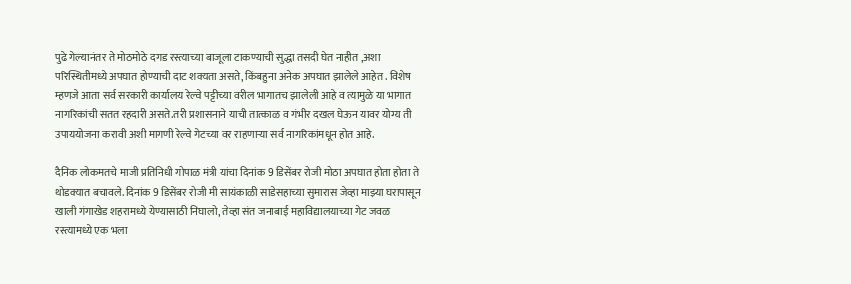पुढे गेल्यानंतर ते मोठमोठे दगड रस्त्याच्या बाजूला टाकण्याची सुद्धा तसदी घेत नाहीत ,अशा परिस्थितीमध्ये अपघात होण्याची दाट शक्यता असते, किंबहुना अनेक अपघात झालेले आहेत . विशेष म्हणजे आता सर्व सरकारी कार्यालय रेल्वे पट्टीच्या वरील भागातच झालेली आहे व त्यामुळे या भागात नागरिकांची सतत रहदारी असते.तरी प्रशासनाने याची तात्काळ व गंभीर दखल घेऊन यावर योग्य ती उपाययोजना करावी अशी मागणी रेल्वे गेटच्या वर राहणाऱ्या सर्व नागरिकांमधून होत आहे.

दैनिक लोकमतचे माजी प्रतिनिधी गोपाळ मंत्री यांचा दिनांक 9 डिसेंबर रोजी मोठा अपघात होता होता ते थोडक्यात बचावले. दिनांक 9 डिसेंबर रोजी मी सायंकाळी साडेसहाच्या सुमारास जेव्हा माझ्या घरापासून खाली गंगाखेड शहरामध्ये येण्यासाठी निघालो, तेव्हा संत जनाबाई महाविद्यालयाच्या गेट जवळ रस्त्यामध्ये एक भला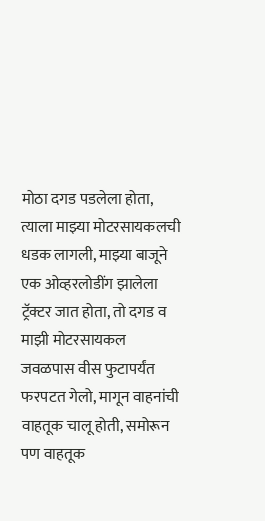मोठा दगड पडलेला होता, त्याला माझ्या मोटरसायकलची धडक लागली, माझ्या बाजूने एक ओव्हरलोडींग झालेला ट्रॅक्टर जात होता, तो दगड व माझी मोटरसायकल जवळपास वीस फुटापर्यंत फरपटत गेलो, मागून वाहनांची वाहतूक चालू होती, समोरून पण वाहतूक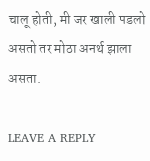चालू होती, मी जर खाली पडलो असतो तर मोठा अनर्थ झाला असता.

LEAVE A REPLY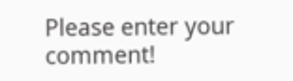Please enter your comment!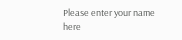Please enter your name here